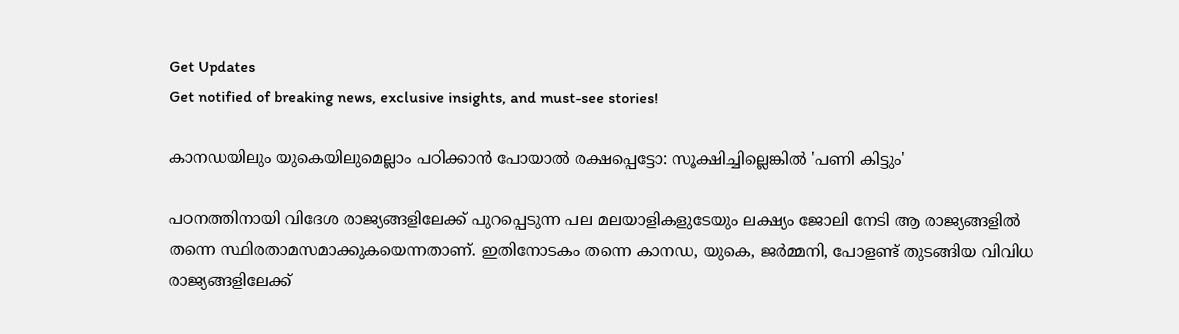Get Updates
Get notified of breaking news, exclusive insights, and must-see stories!

കാനഡയിലും യുകെയിലുമെല്ലാം പഠിക്കാന്‍ പോയാല്‍ രക്ഷപ്പെട്ടോ: സൂക്ഷിച്ചില്ലെങ്കില്‍ 'പണി കിട്ടും'

പഠനത്തിനായി വിദേശ രാജ്യങ്ങളിലേക്ക് പുറപ്പെടുന്ന പല മലയാളികളുടേയും ലക്ഷ്യം ജോലി നേടി ആ രാജ്യങ്ങളില്‍ തന്നെ സ്ഥിരതാമസമാക്കുകയെന്നതാണ്. ഇതിനോടകം തന്നെ കാനഡ, യുകെ, ജർമ്മനി, പോളണ്ട് തുടങ്ങിയ വിവിധ രാജ്യങ്ങളിലേക്ക്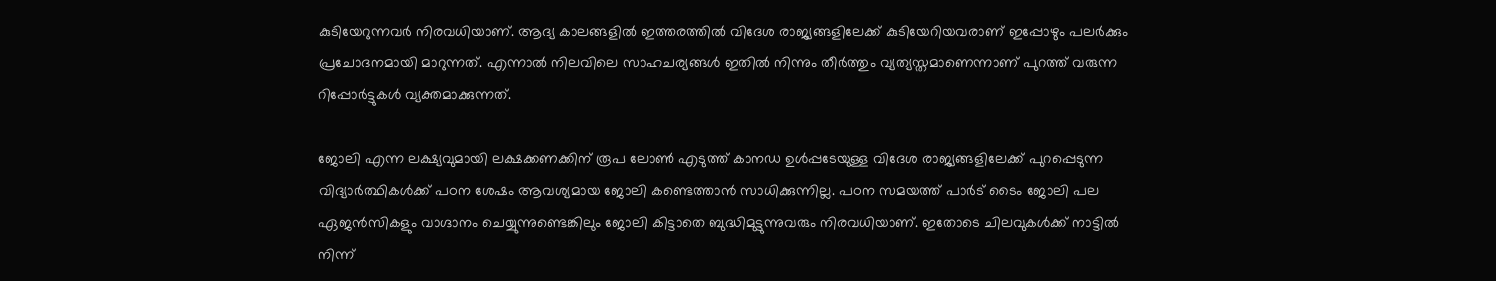കുടിയേറുന്നവർ നിരവധിയാണ്. ആദ്യ കാലങ്ങളില്‍ ഇത്തരത്തില്‍ വിദേശ രാജ്യങ്ങളിലേക്ക് കുടിയേറിയവരാണ് ഇപ്പോഴും പലർക്കും പ്രചോദനമായി മാറുന്നത്. എന്നാല്‍ നിലവിലെ സാഹചര്യങ്ങള്‍ ഇതില്‍ നിന്നും തീർത്തും വ്യത്യസ്തമാണെന്നാണ് പുറത്ത് വരുന്ന റിപ്പോർട്ടുകള്‍ വ്യക്തമാക്കുന്നത്.

ജോലി എന്ന ലക്ഷ്യവുമായി ലക്ഷക്കണക്കിന് രൂപ ലോണ്‍ എടുത്ത് കാനഡ ഉള്‍പ്പടേയുള്ള വിദേശ രാജ്യങ്ങളിലേക്ക് പുറപ്പെടുന്ന വിദ്യാർത്ഥികള്‍ക്ക് പഠന ശേഷം ആവശ്യമായ ജോലി കണ്ടെത്താന്‍ സാധിക്കുന്നില്ല. പഠന സമയത്ത് പാർട് ടൈം ജോലി പല ഏജന്‍സികളും വാഗ്ദാനം ചെയ്യുന്നുണ്ടെങ്കിലും ജോലി കിട്ടാതെ ബുദ്ധിമുട്ടുന്നുവരും നിരവധിയാണ്. ഇതോടെ ചിലവുകള്‍ക്ക് നാട്ടില്‍ നിന്ന്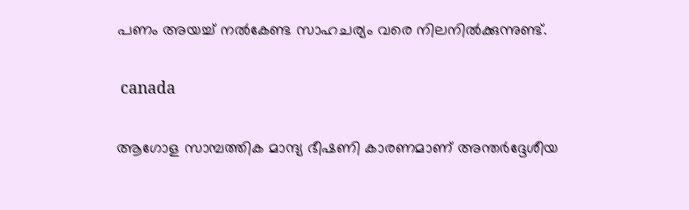പണം അയച്ച് നല്‍കേണ്ട സാഹചര്യം വരെ നിലനില്‍ക്കുന്നുണ്ട്.

 canada

ആഗോള സാമ്പത്തിക മാന്ദ്യ ഭീഷണി കാരണമാണ് അന്തർദ്ദേശീയ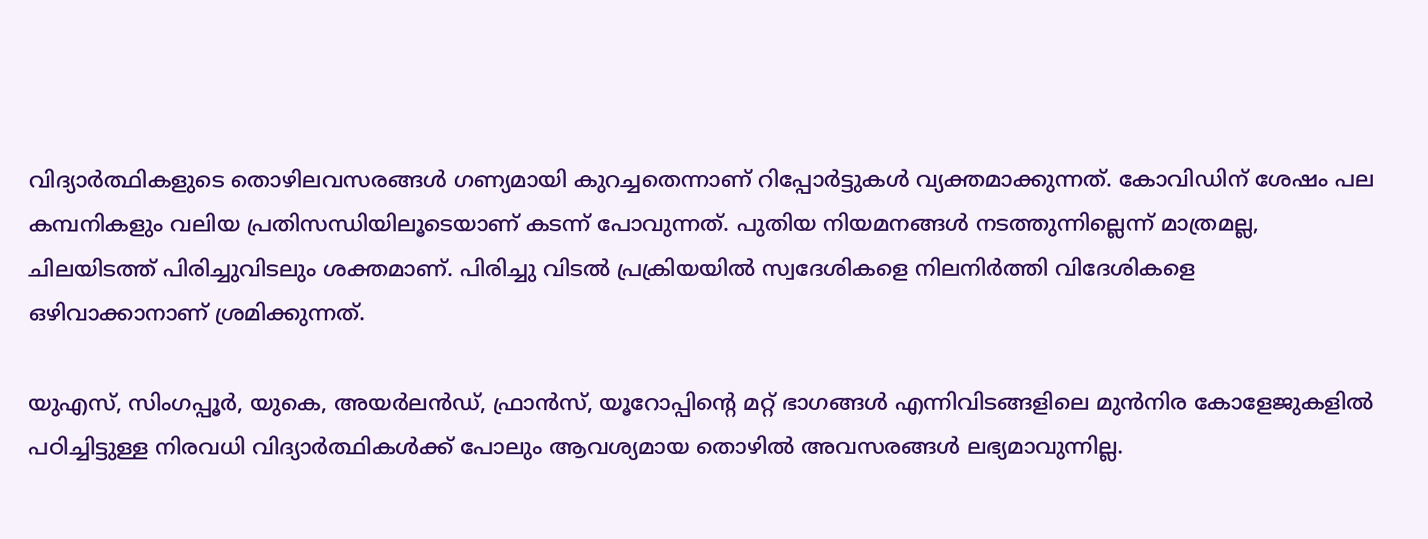വിദ്യാർത്ഥികളുടെ തൊഴിലവസരങ്ങൾ ഗണ്യമായി കുറച്ചതെന്നാണ് റിപ്പോർട്ടുകള്‍ വ്യക്തമാക്കുന്നത്. കോവിഡിന് ശേഷം പല കമ്പനികളും വലിയ പ്രതിസന്ധിയിലൂടെയാണ് കടന്ന് പോവുന്നത്. പുതിയ നിയമനങ്ങള്‍ നടത്തുന്നില്ലെന്ന് മാത്രമല്ല, ചിലയിടത്ത് പിരിച്ചുവിടലും ശക്തമാണ്. പിരിച്ചു വിടല്‍ പ്രക്രിയയില്‍ സ്വദേശികളെ നിലനിർത്തി വിദേശികളെ ഒഴിവാക്കാനാണ് ശ്രമിക്കുന്നത്.

യു‌എസ്, സിംഗപ്പൂർ, യുകെ, അയർലൻഡ്, ഫ്രാൻസ്, യൂറോപ്പിന്റെ മറ്റ് ഭാഗങ്ങൾ എന്നിവിടങ്ങളിലെ മുൻനിര കോളേജുകളിൽ പഠിച്ചിട്ടുള്ള നിരവധി വിദ്യാർത്ഥികൾക്ക് പോലും ആവശ്യമായ തൊഴില്‍ അവസരങ്ങള്‍ ലഭ്യമാവുന്നില്ല.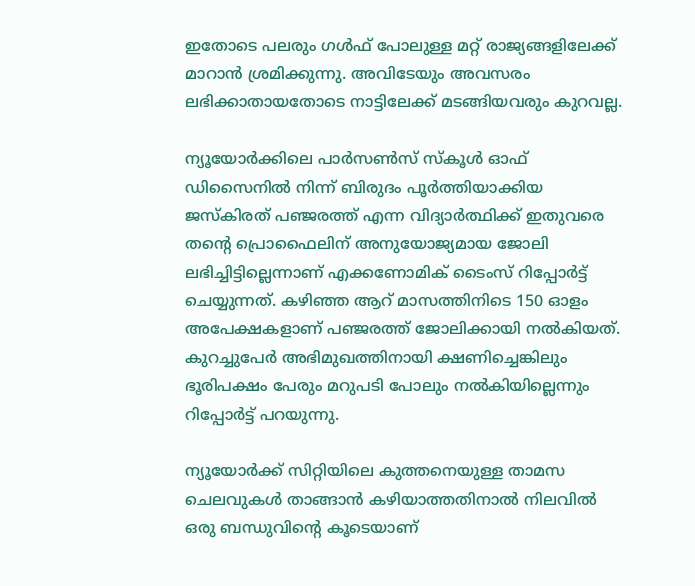ഇതോടെ പലരും ഗള്‍ഫ് പോലുള്ള മറ്റ് രാജ്യങ്ങളിലേക്ക് മാറാന്‍ ശ്രമിക്കുന്നു. അവിടേയും അവസരം ലഭിക്കാതായതോടെ നാട്ടിലേക്ക് മടങ്ങിയവരും കുറവല്ല.

ന്യൂയോർക്കിലെ പാർസൺസ് സ്കൂൾ ഓഫ് ഡിസൈനിൽ നിന്ന് ബിരുദം പൂർത്തിയാക്കിയ ജസ്കിരത് പഞ്ജരത്ത് എന്ന വിദ്യാർത്ഥിക്ക് ഇതുവരെ തന്റെ പ്രൊഫൈലിന് അനുയോജ്യമായ ജോലി ലഭിച്ചിട്ടില്ലെന്നാണ് എക്കണോമിക് ടൈംസ് റിപ്പോർട്ട് ചെയ്യുന്നത്. കഴിഞ്ഞ ആറ് മാസത്തിനിടെ 150 ഓളം അപേക്ഷകളാണ് പഞ്ജരത്ത് ജോലിക്കായി നല്‍കിയത്. കുറച്ചുപേർ അഭിമുഖത്തിനായി ക്ഷണിച്ചെങ്കിലും ഭൂരിപക്ഷം പേരും മറുപടി പോലും നല്‍കിയില്ലെന്നും റിപ്പോർട്ട് പറയുന്നു.

ന്യൂയോർക്ക് സിറ്റിയിലെ കുത്തനെയുള്ള താമസ ചെലവുകൾ താങ്ങാൻ കഴിയാത്തതിനാൽ നിലവിൽ ഒരു ബന്ധുവിന്റെ കൂടെയാണ്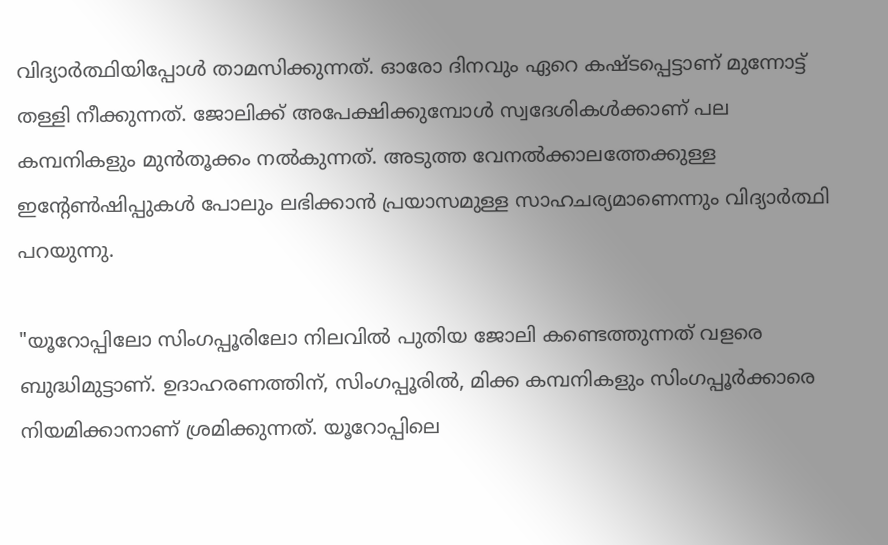വിദ്യാർത്ഥിയിപ്പോള്‍ താമസിക്കുന്നത്. ഓരോ ദിനവും ഏറെ കഷ്ടപ്പെട്ടാണ് മുന്നോട്ട് തള്ളി നീക്കുന്നത്. ജോലിക്ക് അപേക്ഷിക്കുമ്പോള്‍ സ്വദേശികള്‍ക്കാണ് പല കമ്പനികളും മുന്‍തൂക്കം നല്‍കുന്നത്. അടുത്ത വേനൽക്കാലത്തേക്കുള്ള ഇന്റേൺഷിപ്പുകൾ പോലും ലഭിക്കാൻ പ്രയാസമുള്ള സാഹചര്യമാണെന്നും വിദ്യാർത്ഥി പറയുന്നു.

"യൂറോപ്പിലോ സിംഗപ്പൂരിലോ നിലവില്‍ പുതിയ ജോലി കണ്ടെത്തുന്നത് വളരെ ബുദ്ധിമുട്ടാണ്. ഉദാഹരണത്തിന്, സിംഗപ്പൂരിൽ, മിക്ക കമ്പനികളും സിംഗപ്പൂർക്കാരെ നിയമിക്കാനാണ് ശ്രമിക്കുന്നത്. യൂറോപ്പിലെ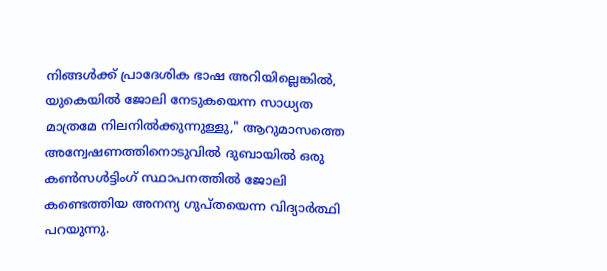നിങ്ങൾക്ക് പ്രാദേശിക ഭാഷ അറിയില്ലെങ്കിൽ, യുകെയില്‍ ജോലി നേടുകയെന്ന സാധ്യത മാത്രമേ നിലനില്‍ക്കുന്നുള്ളു," ആറുമാസത്തെ അന്വേഷണത്തിനൊടുവിൽ ദുബായിൽ ഒരു കൺസൾട്ടിംഗ് സ്ഥാപനത്തിൽ ജോലി കണ്ടെത്തിയ അനന്യ ഗുപ്തയെന്ന വിദ്യാർത്ഥി പറയുന്നു.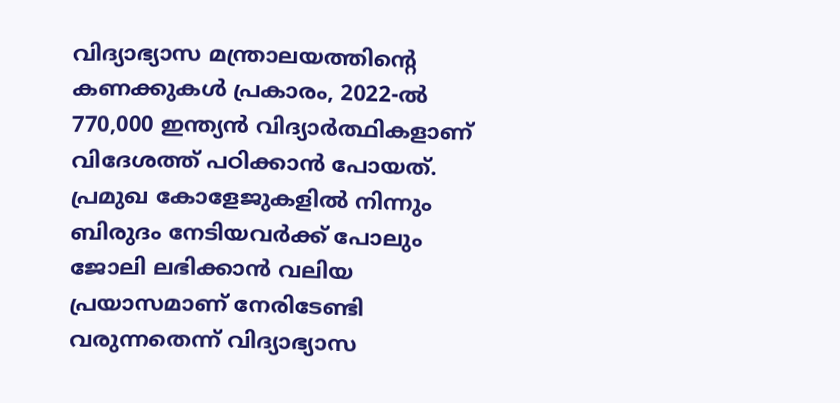വിദ്യാഭ്യാസ മന്ത്രാലയത്തിന്റെ കണക്കുകൾ പ്രകാരം, 2022-ൽ 770,000 ഇന്ത്യൻ വിദ്യാർത്ഥികളാണ് വിദേശത്ത് പഠിക്കാൻ പോയത്. പ്രമുഖ കോളേജുകളില്‍ നിന്നും ബിരുദം നേടിയവർക്ക് പോലും ജോലി ലഭിക്കാന്‍ വലിയ പ്രയാസമാണ് നേരിടേണ്ടി വരുന്നതെന്ന് വിദ്യാഭ്യാസ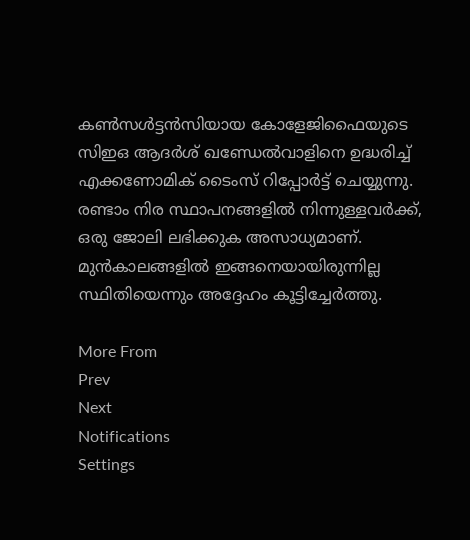കൺസൾട്ടൻസിയായ കോളേജിഫൈയുടെ സിഇഒ ആദർശ് ഖണ്ഡേൽവാളിനെ ഉദ്ധരിച്ച് എക്കണോമിക് ടൈംസ് റിപ്പോർട്ട് ചെയ്യുന്നു. രണ്ടാം നിര സ്ഥാപനങ്ങളിൽ നിന്നുള്ളവർക്ക്, ഒരു ജോലി ലഭിക്കുക അസാധ്യമാണ്. മുൻകാലങ്ങളിൽ ഇങ്ങനെയായിരുന്നില്ല സ്ഥിതിയെന്നും അദ്ദേഹം കൂട്ടിച്ചേർത്തു.

More From
Prev
Next
Notifications
Settings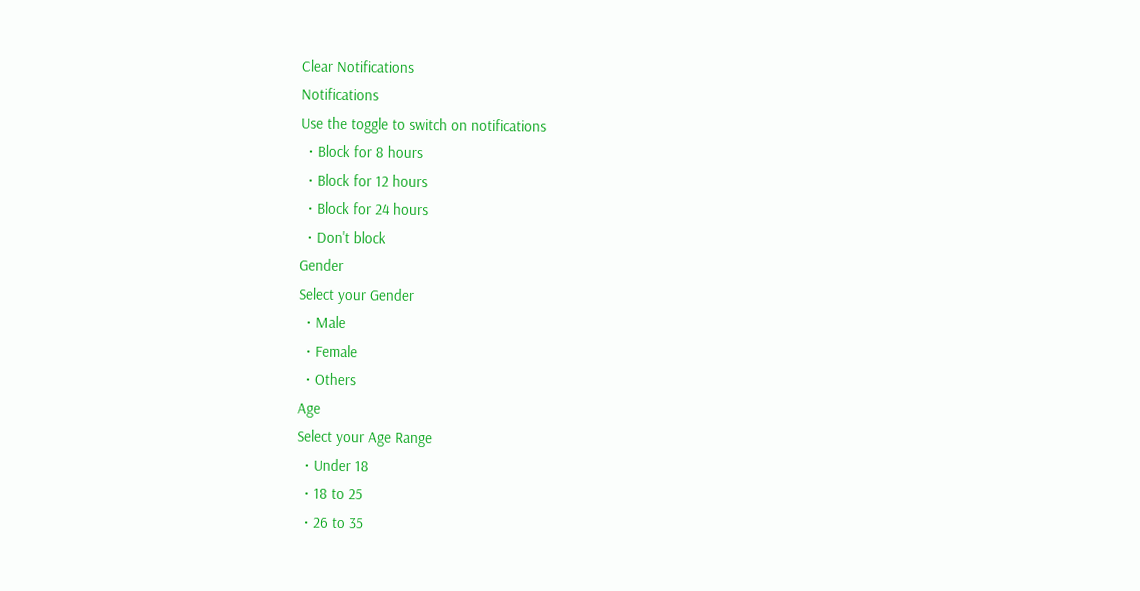Clear Notifications
Notifications
Use the toggle to switch on notifications
  • Block for 8 hours
  • Block for 12 hours
  • Block for 24 hours
  • Don't block
Gender
Select your Gender
  • Male
  • Female
  • Others
Age
Select your Age Range
  • Under 18
  • 18 to 25
  • 26 to 35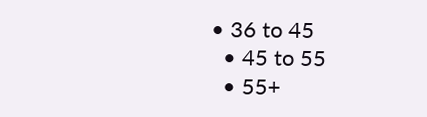• 36 to 45
  • 45 to 55
  • 55+